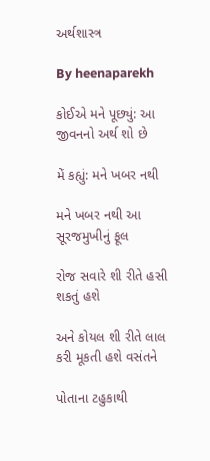અર્થશાસ્ત્ર

By heenaparekh

કોઈએ મને પૂછ્યું: આ જીવનનો અર્થ શો છે

મેં કહ્યું: મને ખબર નથી

મને ખબર નથી આ સૂરજમુખીનું ફૂલ

રોજ સવારે શી રીતે હસી શકતું હશે

અને કોયલ શી રીતે લાલ કરી મૂકતી હશે વસંતને

પોતાના ટહુકાથી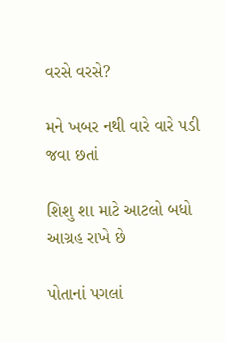વરસે વરસે?

મને ખબર નથી વારે વારે પડી જવા છતાં

શિશુ શા માટે આટલો બધો આગ્રહ રાખે છે

પોતાનાં પગલાં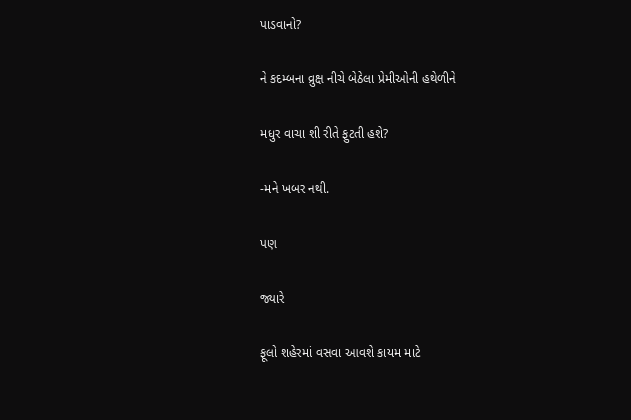પાડવાનો?

ને કદમ્બના વ્રુક્ષ નીચે બેઠેલા પ્રેમીઓની હથેળીને

મધુર વાચા શી રીતે ફુટતી હશે?

-મને ખબર નથી.

પણ

જ્યારે

ફૂલો શહેરમાં વસવા આવશે કાયમ માટે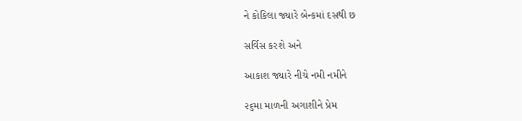ને કોકિલા જ્યારે બેન્કમાં દસથી છ

સર્વિસ કરશે અને

આકાશ જ્યારે નીચે નમી નમીને

૨૬મા માળની અગાશીને પ્રેમ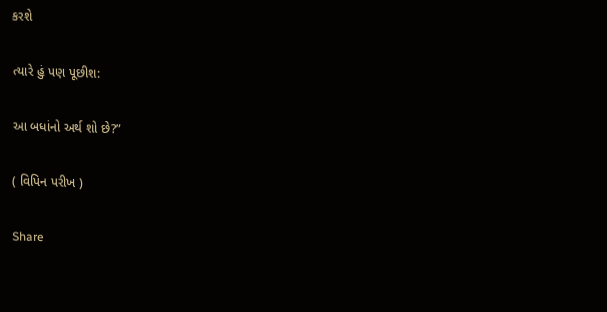કરશે

ત્યારે હું પણ પૂછીશ:

આ બધાંનો અર્થ શો છે?”

( વિપિન પરીખ )

Share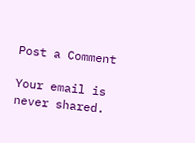Post a Comment

Your email is never shared.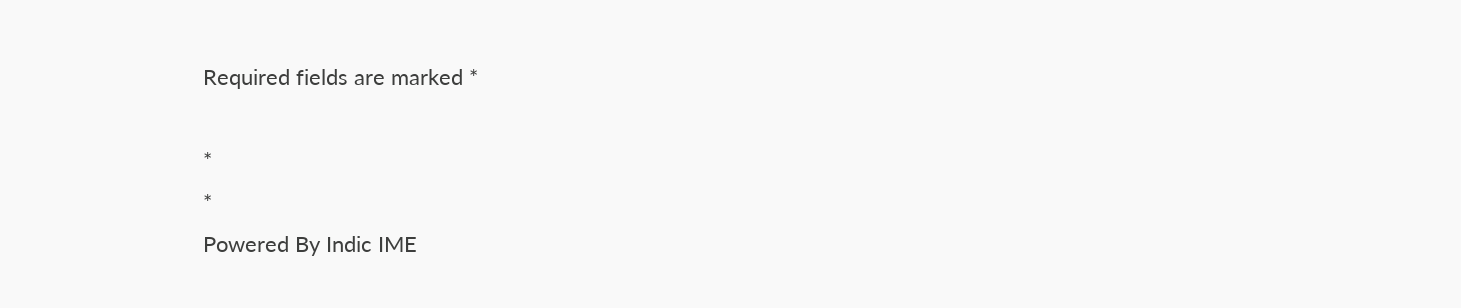Required fields are marked *

*
*
Powered By Indic IME